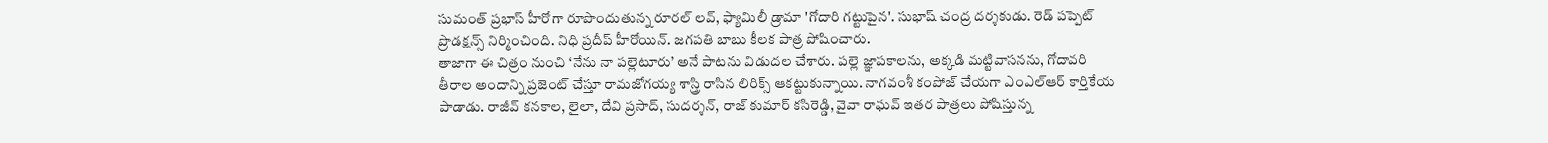సుమంత్ ప్రభాస్ హీరోగా రూపొందుతున్న రూరల్ లవ్, ఫ్యామిలీ డ్రామా 'గోదారి గట్టుపైన'. సుభాష్ చంద్ర దర్శకుడు. రెడ్ పప్పెట్ ప్రొడక్షన్స్ నిర్మించింది. నిధి ప్రదీప్ హీరోయిన్. జగపతి బాబు కీలక పాత్ర పోషించారు.
తాజాగా ఈ చిత్రం నుంచి ‘నేను నా పల్లెటూరు’ అనే పాటను విడుదల చేశారు. పల్లె జ్ఞాపకాలను, అక్కడి మట్టివాసనను, గోదావరి తీరాల అందాన్ని ప్రజెంట్ చేస్తూ రామజోగయ్య శాస్త్రి రాసిన లిరిక్స్ ఆకట్టుకున్నాయి. నాగవంశీ కంపోజ్ చేయగా ఎంఎల్ఆర్ కార్తికేయ పాడాడు. రాజీవ్ కనకాల, లైలా, దేవి ప్రసాద్, సుదర్శన్, రాజ్ కుమార్ కసిరెడ్డి, వైవా రాఘవ్ ఇతర పాత్రలు పోషిస్తున్న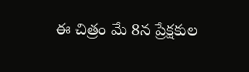ఈ చిత్రం మే 8న ప్రేక్షకుల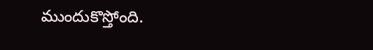ముందుకొస్తోంది.